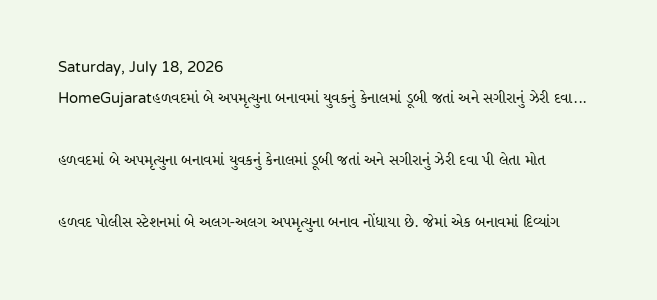Saturday, July 18, 2026
HomeGujaratહળવદમાં બે અપમૃત્યુના બનાવમાં યુવકનું કેનાલમાં ડૂબી જતાં અને સગીરાનું ઝેરી દવા...

હળવદમાં બે અપમૃત્યુના બનાવમાં યુવકનું કેનાલમાં ડૂબી જતાં અને સગીરાનું ઝેરી દવા પી લેતા મોત

હળવદ પોલીસ સ્ટેશનમાં બે અલગ-અલગ અપમૃત્યુના બનાવ નોંધાયા છે. જેમાં એક બનાવમાં દિવ્યાંગ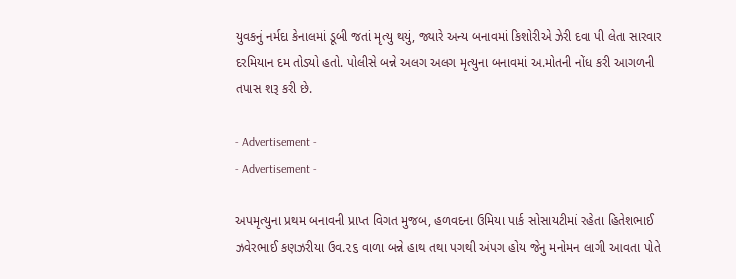યુવકનું નર્મદા કેનાલમાં ડૂબી જતાં મૃત્યુ થયું, જ્યારે અન્ય બનાવમાં કિશોરીએ ઝેરી દવા પી લેતા સારવાર દરમિયાન દમ તોડ્યો હતો. પોલીસે બન્ને અલગ અલગ મૃત્યુના બનાવમાં અ.મોતની નોંધ કરી આગળની તપાસ શરૂ કરી છે.

- Advertisement -
- Advertisement -

અપમૃત્યુના પ્રથમ બનાવની પ્રાપ્ત વિગત મુજબ, હળવદના ઉમિયા પાર્ક સોસાયટીમાં રહેતા હિતેશભાઈ ઝવેરભાઈ કણઝરીયા ઉવ.૨૬ વાળા બન્ને હાથ તથા પગથી અંપગ હોય જેનુ મનોમન લાગી આવતા પોતે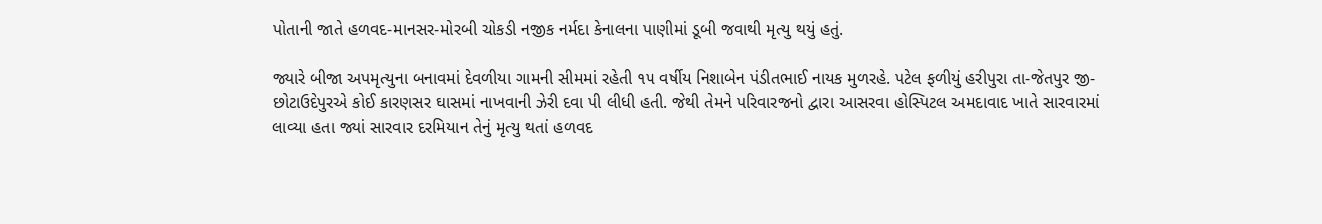પોતાની જાતે હળવદ-માનસર-મોરબી ચોકડી નજીક નર્મદા કેનાલના પાણીમાં ડૂબી જવાથી મૃત્યુ થયું હતું.

જ્યારે બીજા અપમૃત્યુના બનાવમાં દેવળીયા ગામની સીમમાં રહેતી ૧૫ વર્ષીય નિશાબેન પંડીતભાઈ નાયક મુળરહે. પટેલ ફળીયું હરીપુરા તા-જેતપુર જી-છોટાઉદેપુરએ કોઈ કારણસર ઘાસમાં નાખવાની ઝેરી દવા પી લીધી હતી. જેથી તેમને પરિવારજનો દ્વારા આસરવા હોસ્પિટલ અમદાવાદ ખાતે સારવારમાં લાવ્યા હતા જ્યાં સારવાર દરમિયાન તેનું મૃત્યુ થતાં હળવદ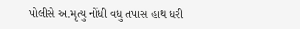પોલીસે અ.મૃત્યુ નોંધી વધુ તપાસ હાથ ધરી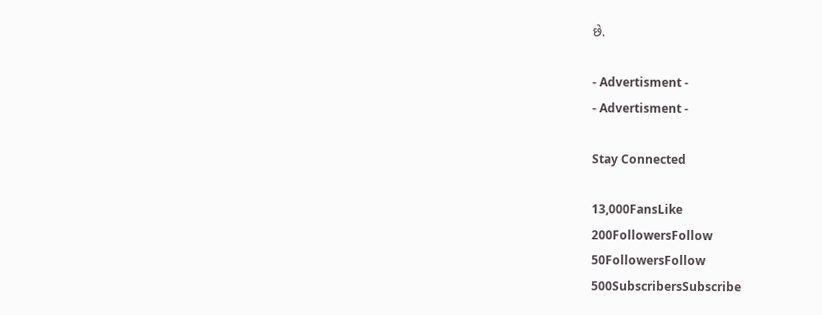છે.

- Advertisment -
- Advertisment -

Stay Connected

13,000FansLike
200FollowersFollow
50FollowersFollow
500SubscribersSubscribe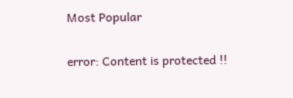Most Popular

error: Content is protected !!